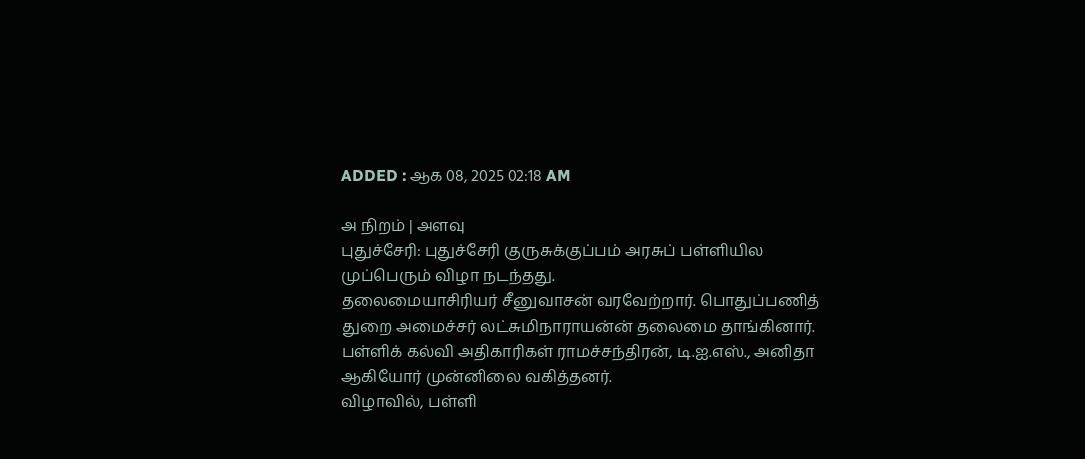ADDED : ஆக 08, 2025 02:18 AM

அ நிறம் | அளவு
புதுச்சேரி: புதுச்சேரி குருசுக்குப்பம் அரசுப் பள்ளியில முப்பெரும் விழா நடந்தது.
தலைமையாசிரியர் சீனுவாசன் வரவேற்றார். பொதுப்பணித் துறை அமைச்சர் லட்சுமிநாராயன்ன் தலைமை தாங்கினார்.
பள்ளிக் கல்வி அதிகாரிகள் ராமச்சந்திரன், டி.ஐ.எஸ்., அனிதா ஆகியோர் முன்னிலை வகித்தனர்.
விழாவில், பள்ளி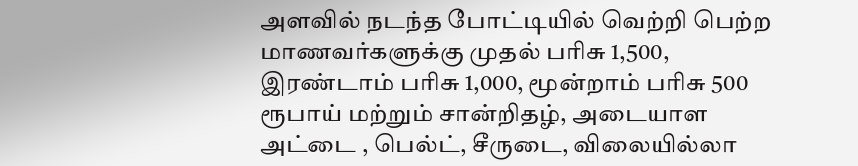அளவில் நடந்த போட்டியில் வெற்றி பெற்ற மாணவர்களுக்கு முதல் பரிசு 1,500, இரண்டாம் பரிசு 1,000, மூன்றாம் பரிசு 500 ரூபாய் மற்றும் சான்றிதழ், அடையாள அட்டை , பெல்ட், சீருடை, விலையில்லா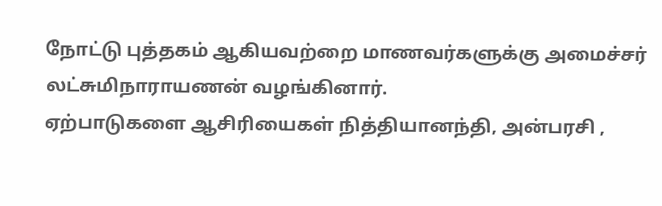நோட்டு புத்தகம் ஆகியவற்றை மாணவர்களுக்கு அமைச்சர் லட்சுமிநாராயணன் வழங்கினார்.
ஏற்பாடுகளை ஆசிரியைகள் நித்தியானந்தி, அன்பரசி ,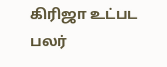கிரிஜா உட்பட பலர்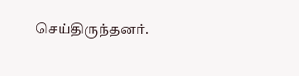செய்திருந்தனர்.